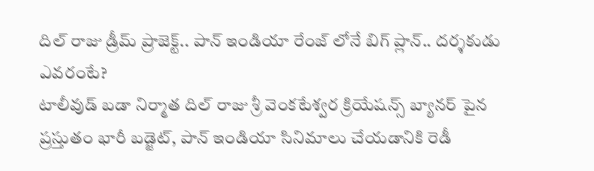దిల్ రాజు డ్రీమ్ ప్రాజెక్ట్.. పాన్ ఇండియా రేంజ్ లోనే బిగ్ ప్లాన్.. దర్శకుడు ఎవరంటే?
టాలీవుడ్ బడా నిర్మాత దిల్ రాజు శ్రీ వెంకటేశ్వర క్రియేషన్స్ బ్యానర్ పైన ప్రస్తుతం భారీ బడ్జెట్, పాన్ ఇండియా సినిమాలు చేయడానికి రెడీ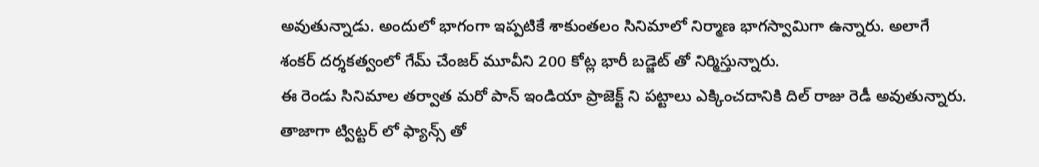అవుతున్నాడు. అందులో భాగంగా ఇప్పటికే శాకుంతలం సినిమాలో నిర్మాణ భాగస్వామిగా ఉన్నారు. అలాగే శంకర్ దర్శకత్వంలో గేమ్ చేంజర్ మూవీని 200 కోట్ల భారీ బడ్జెట్ తో నిర్మిస్తున్నారు.
ఈ రెండు సినిమాల తర్వాత మరో పాన్ ఇండియా ప్రాజెక్ట్ ని పట్టాలు ఎక్కించదానికి దిల్ రాజు రెడీ అవుతున్నారు. తాజాగా ట్విట్టర్ లో ఫ్యాన్స్ తో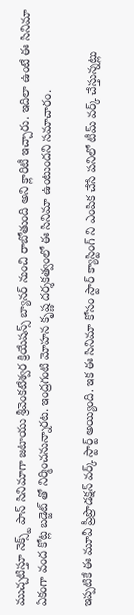ముచ్చటిస్తూ నెక్స్ట్ పాన్ సినిమాగా జటాయు శ్రీవెంకటేశ్వర క్రియేషన్స్ బ్యానర్ నుంచి రాబోతుంది అని క్లారిటీ ఇచ్చారు. ఇదిలా ఉంటే ఈ సినిమా ఏకంగా వంద కోట్ల బడ్జెట్ తో నిర్మించనున్నారట. ఇంద్రగంటి మోహన కృష్ణ దర్శకత్వంలో ఈ సినిమా ఉంటుందని సమాచారం.

ఇప్పటికే ఈ మూవీ ప్రీప్రొడక్షన్ వర్క్ స్టార్ట్ అయ్యింది. ఇక ఈ సినిమా కోసం స్టార్ క్యాస్టింగ్ ని ఎంపిక చేసే పనిలో టీమ్ వర్క్ చేస్తున్నట్లు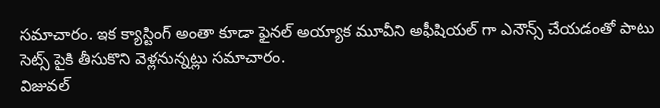సమాచారం. ఇక క్యాస్టింగ్ అంతా కూడా ఫైనల్ అయ్యాక మూవీని అఫీషియల్ గా ఎనౌన్స్ చేయడంతో పాటు సెట్స్ పైకి తీసుకొని వెళ్లనున్నట్లు సమాచారం.
విజువల్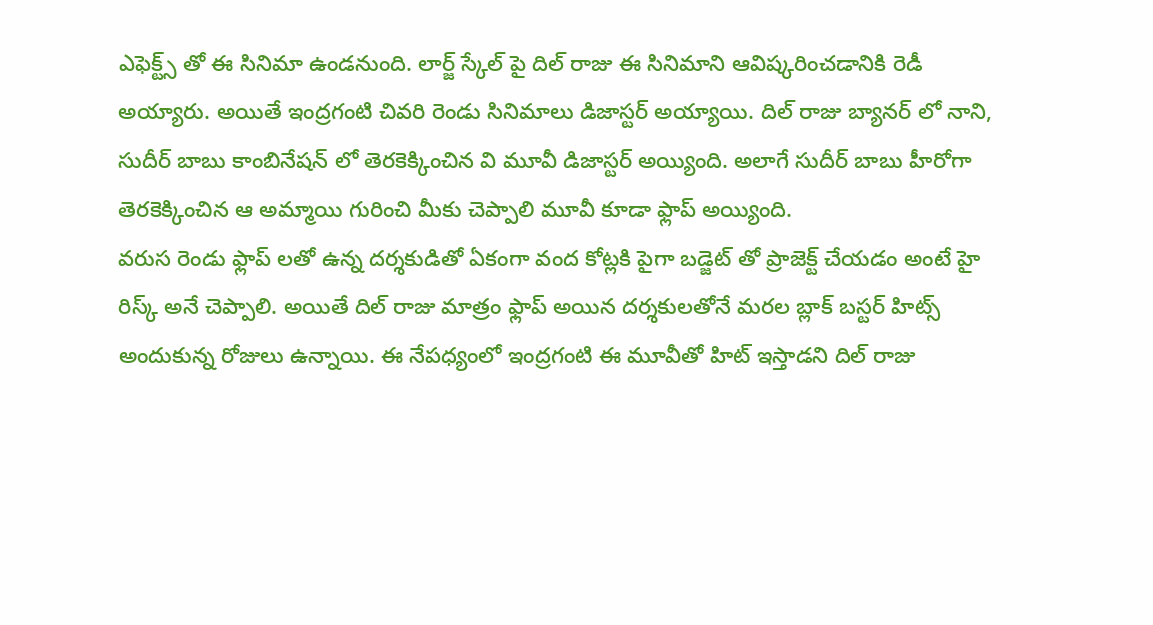ఎఫెక్ట్స్ తో ఈ సినిమా ఉండనుంది. లార్జ్ స్కేల్ పై దిల్ రాజు ఈ సినిమాని ఆవిష్కరించడానికి రెడీ అయ్యారు. అయితే ఇంద్రగంటి చివరి రెండు సినిమాలు డిజాస్టర్ అయ్యాయి. దిల్ రాజు బ్యానర్ లో నాని, సుదీర్ బాబు కాంబినేషన్ లో తెరకెక్కించిన వి మూవీ డిజాస్టర్ అయ్యింది. అలాగే సుదీర్ బాబు హీరోగా తెరకెక్కించిన ఆ అమ్మాయి గురించి మీకు చెప్పాలి మూవీ కూడా ఫ్లాప్ అయ్యింది.
వరుస రెండు ఫ్లాప్ లతో ఉన్న దర్శకుడితో ఏకంగా వంద కోట్లకి పైగా బడ్జెట్ తో ప్రాజెక్ట్ చేయడం అంటే హై రిస్క్ అనే చెప్పాలి. అయితే దిల్ రాజు మాత్రం ఫ్లాప్ అయిన దర్శకులతోనే మరల బ్లాక్ బస్టర్ హిట్స్ అందుకున్న రోజులు ఉన్నాయి. ఈ నేపధ్యంలో ఇంద్రగంటి ఈ మూవీతో హిట్ ఇస్తాడని దిల్ రాజు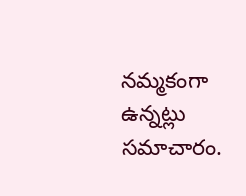నమ్మకంగా ఉన్నట్లు సమాచారం.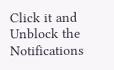Click it and Unblock the Notifications